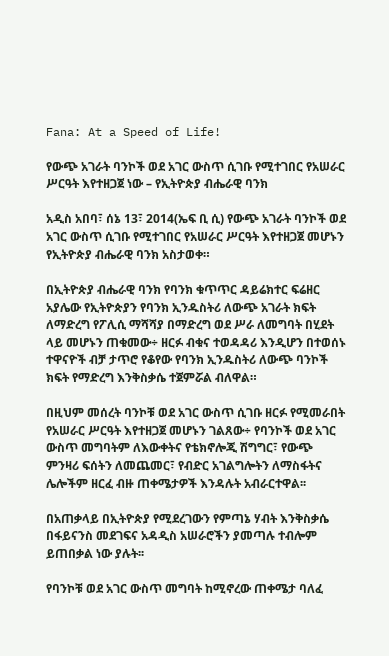Fana: At a Speed of Life!

የውጭ አገራት ባንኮች ወደ አገር ውስጥ ሲገቡ የሚተገበር የአሠራር ሥርዓት እየተዘጋጀ ነው – የኢትዮጵያ ብሔራዊ ባንክ

አዲስ አበባ፣ ሰኔ 13፣ 2014(ኤፍ ቢ ሲ) የውጭ አገራት ባንኮች ወደ አገር ውስጥ ሲገቡ የሚተገበር የአሠራር ሥርዓት እየተዘጋጀ መሆኑን የኢትዮጵያ ብሔራዊ ባንክ አስታወቀ።

በኢትዮጵያ ብሔራዊ ባንክ የባንክ ቁጥጥር ዳይሬክተር ፍሬዘር አያሌው የኢትዮጵያን የባንክ ኢንዱስትሪ ለውጭ አገራት ክፍት ለማድረግ የፖሊሲ ማሻሻያ በማድረግ ወደ ሥራ ለመግባት በሂደት ላይ መሆኑን ጠቁመው÷ ዘርፉ ብቁና ተወዳዳሪ እንዲሆን በተወሰኑ ተዋናዮች ብቻ ታጥሮ የቆየው የባንክ ኢንዱስትሪ ለውጭ ባንኮች ክፍት የማድረግ እንቅስቃሴ ተጀምሯል ብለዋል።

በዚህም መሰረት ባንኮቹ ወደ አገር ውስጥ ሲገቡ ዘርፉ የሚመራበት የአሠራር ሥርዓት እየተዘጋጀ መሆኑን ገልጸው÷ የባንኮች ወደ አገር ውስጥ መግባትም ለእውቀትና የቴክኖሎጂ ሽግግር፣ የውጭ ምንዛሪ ፍሰትን ለመጨመር፣ የብድር አገልግሎትን ለማስፋትና ሌሎችም ዘርፈ ብዙ ጠቀሜታዎች እንዳሉት አብራርተዋል፡፡

በአጠቃላይ በኢትዮጵያ የሚደረገውን የምጣኔ ሃብት እንቅስቃሴ በፋይናንስ መደገፍና አዳዲስ አሠራሮችን ያመጣሉ ተብሎም ይጠበቃል ነው ያሉት፡፡

የባንኮቹ ወደ አገር ውስጥ መግባት ከሚኖረው ጠቀሜታ ባለፈ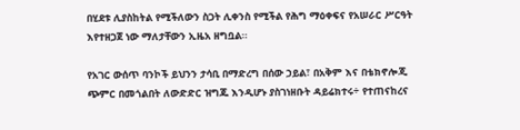በሂደቱ ሊያስከትል የሚችለውን ስጋት ሊቀንስ የሚችል የሕግ ማዕቀፍና የአሠራር ሥርዓት እየተዘጋጀ ነው ማለታቸውን ኢዜአ ዘግቧል፡፡

የአገር ውሰጥ ባንኮች ይህንን ታሳቢ በማድረግ በሰው ኃይል፣ በአቅም እና በቴክኖሎጂ ጭምር በመጎልበት ለውድድር ዝግጁ እንዲሆኑ ያስገነዘቡት ዳይሬክተሩ÷ የተጠናከረና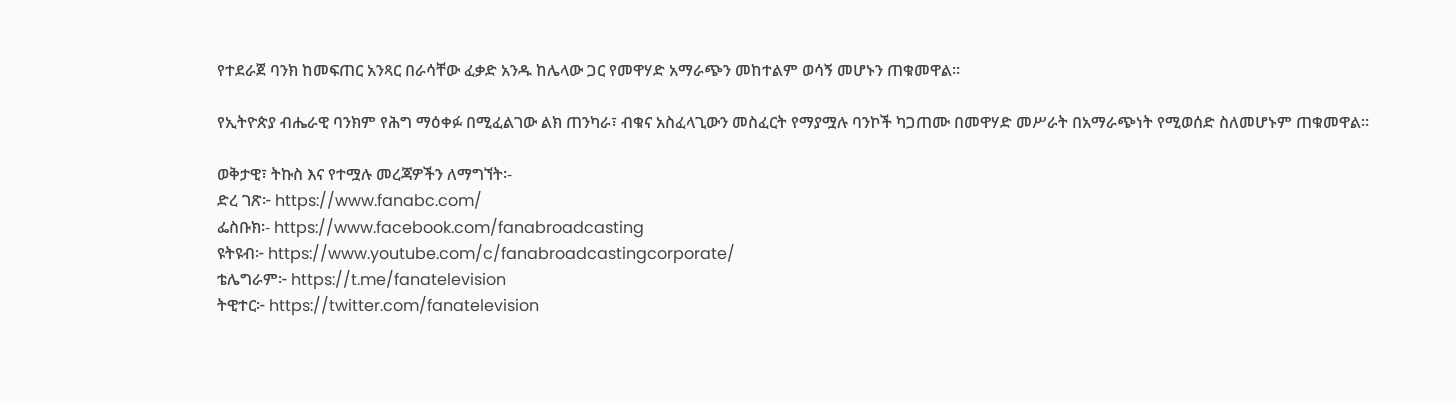የተደራጀ ባንክ ከመፍጠር አንጻር በራሳቸው ፈቃድ አንዱ ከሌላው ጋር የመዋሃድ አማራጭን መከተልም ወሳኝ መሆኑን ጠቁመዋል፡፡

የኢትዮጵያ ብሔራዊ ባንክም የሕግ ማዕቀፉ በሚፈልገው ልክ ጠንካራ፣ ብቁና አስፈላጊውን መስፈርት የማያሟሉ ባንኮች ካጋጠሙ በመዋሃድ መሥራት በአማራጭነት የሚወሰድ ስለመሆኑም ጠቁመዋል።

ወቅታዊ፣ ትኩስ እና የተሟሉ መረጃዎችን ለማግኘት፡-
ድረ ገጽ፦ https://www.fanabc.com/
ፌስቡክ፡- https://www.facebook.com/fanabroadcasting
ዩትዩብ፦ https://www.youtube.com/c/fanabroadcastingcorporate/
ቴሌግራም፦ https://t.me/fanatelevision
ትዊተር፦ https://twitter.com/fanatelevision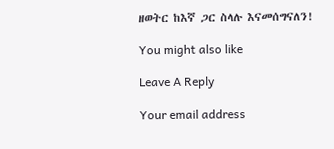ዘወትር ከእኛ ጋር ስላሉ እናመሰግናለን!

You might also like

Leave A Reply

Your email address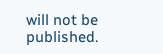will not be published.